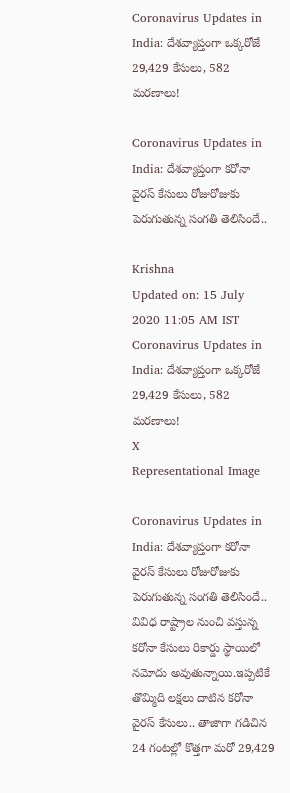Coronavirus Updates in India: దేశవ్యాప్తంగా ఒక్కరోజే 29,429 కేసులు, 582 మరణాలు!

Coronavirus Updates in India: దేశవ్యాప్తంగా కరోనా వైరస్ కేసులు రోజురోజుకు పెరుగుతున్న సంగతి తెలిసిందే..

Krishna
Updated on: 15 July 2020 11:05 AM IST
Coronavirus Updates in India: దేశవ్యాప్తంగా ఒక్కరోజే 29,429 కేసులు, 582 మరణాలు!
X
Representational Image

Coronavirus Updates in India: దేశవ్యాప్తంగా కరోనా వైరస్ కేసులు రోజురోజుకు పెరుగుతున్న సంగతి తెలిసిందే.. వివిధ రాష్ట్రాల నుంచి వస్తున్న కరోనా కేసులు రికార్డు స్థాయిలో నమోదు అవుతున్నాయి.ఇప్పటికే తొమ్మిది లక్షలు దాటిన కరోనా వైరస్ కేసులు.. తాజాగా గడిచిన 24 గంటల్లో కొత్తగా మరో 29,429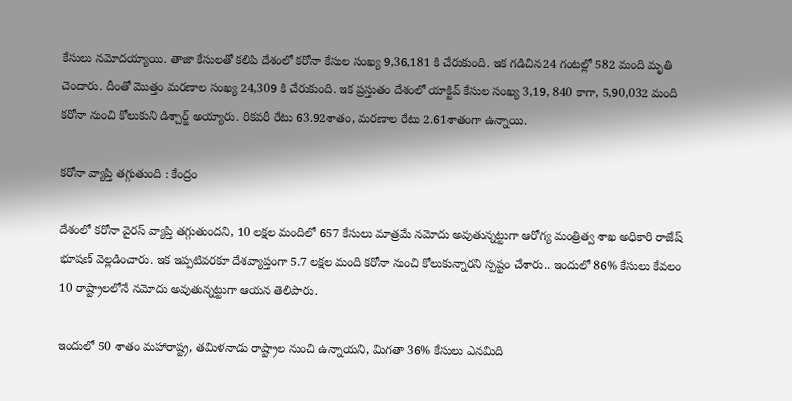కేసులు నమోదయ్యాయి. తాజా కేసులతో కలిపి దేశంలో కరోనా కేసుల సంఖ్య 9,36,181 కి చేరుకుంది. ఇక గడిచిన24 గంటల్లో 582 మంది మృతి చెందారు. దీంతో మొత్తం మరణాల సంఖ్య 24,309 కి చేరుకుంది. ఇక ప్రస్తుతం దేశంలో యాక్టివ్ కేసుల సంఖ్య 3,19, 840 కాగా, 5,90,032 మంది కరోనా నుంచి కోలుకుని డిశ్చార్జ్ అయ్యారు. రికవరీ రేటు 63.92శాతం, మరణాల రేటు 2.61శాతంగా ఉన్నాయి.

కరోనా వ్యాప్తి తగ్గుతుంది : కేంద్రం

దేశంలో కరోనా వైరస్ వ్యాప్తి తగ్గుతుందని, 10 లక్షల మందిలో 657 కేసులు మాత్రమే నమోదు అవుతున్నట్టుగా ఆరోగ్య మంత్రిత్వ శాఖ అధికారి రాజేష్ భూషణ్ వెల్లడించారు. ఇక ఇప్పటివరకూ దేశవ్యాప్తంగా 5.7 లక్షల మంది కరోనా నుంచి కోలుకున్నారని స్పష్టం చేశారు.. ఇందులో 86% కేసులు కేవలం 10 రాష్ట్రాలలోనే నమోదు అవుతున్నట్టుగా ఆయన తెలిపారు.

ఇందులో 50 శాతం మహారాష్ట్ర, తమిళనాడు రాష్ట్రాల నుంచి ఉన్నాయని, మిగతా 36% కేసులు ఎనమిది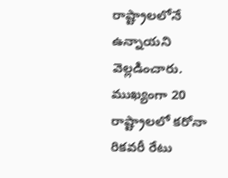రాష్ట్రాలలోనే ఉన్నాయని వెల్లడించారు. ముఖ్యంగా 20 రాష్ట్రాలలో కరోనా రికవరీ రేటు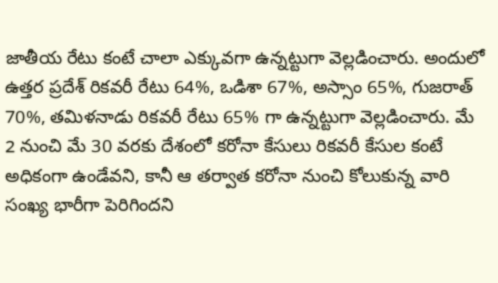జాతీయ రేటు కంటే చాలా ఎక్కువగా ఉన్నట్టుగా వెల్లడించారు. అందులో ఉత్తర ప్రదేశ్ రికవరీ రేటు 64%, ఒడిశా 67%, అస్సాం 65%, గుజరాత్ 70%, తమిళనాడు రికవరీ రేటు 65% గా ఉన్నట్టుగా వెల్లడించారు. మే 2 నుంచి మే 30 వరకు దేశంలో కరోనా కేసులు రికవరీ కేసుల కంటే అధికంగా ఉండేవని, కానీ ఆ తర్వాత కరోనా నుంచి కోలుకున్న వారి సంఖ్య భారీగా పెరిగిందని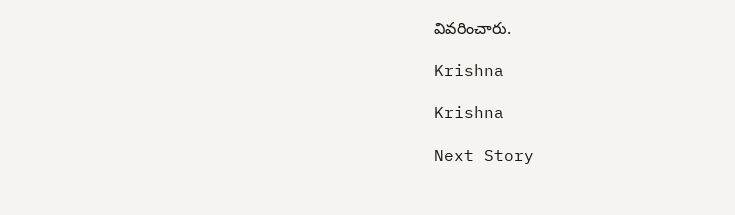వివరించారు.

Krishna

Krishna

Next Story